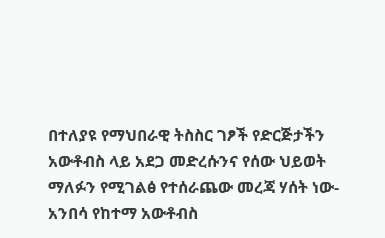በተለያዩ የማህበራዊ ትስስር ገፆች የድርጅታችን አውቶብስ ላይ አደጋ መድረሱንና የሰው ህይወት ማለፉን የሚገልፅ የተሰራጨው መረጃ ሃሰት ነው-አንበሳ የከተማ አውቶብስ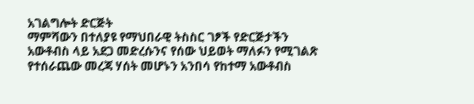አገልግሎት ድርጅት
ማምሻውን በተለያዩ የማህበራዊ ትስስር ገፆች የድርጅታችን አውቶብስ ላይ አደጋ መድረሱንና የሰው ህይወት ማለፉን የሚገልጽ የተሰራጨው መረጃ ሃሰት መሆኑን አንበሳ የከተማ አውቶብስ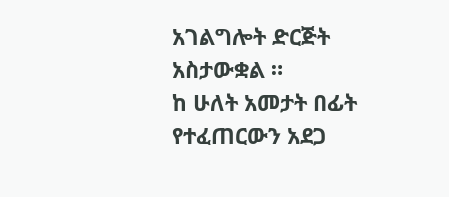አገልግሎት ድርጅት አስታውቋል ።
ከ ሁለት አመታት በፊት የተፈጠርውን አደጋ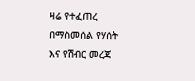ዛሬ የተፈጠረ በማስመሰል የሃሰት እና የሽብር መረጃ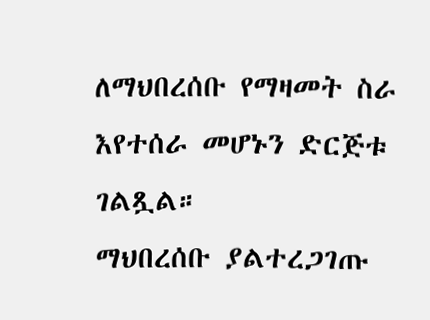ለማህበረሰቡ የማዛመት ስራ እየተሰራ መሆኑን ድርጅቱ ገልጿል።
ማህበረሰቡ ያልተረጋገጡ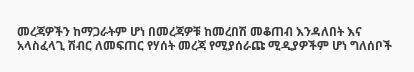መረጃዎችን ከማጋራትም ሆነ በመረጃዎቹ ከመረበሽ መቆጠብ እንዳለበት እና አላስፈላጊ ሽብር ለመፍጠር የሃሰት መረጃ የሚያሰራጩ ሚዲያዎችም ሆነ ግለሰቦች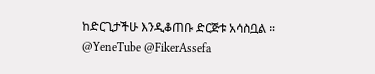ከድርጊታችሁ እንዲቆጠቡ ድርጅቱ አሳስቧል ።
@YeneTube @FikerAssefa